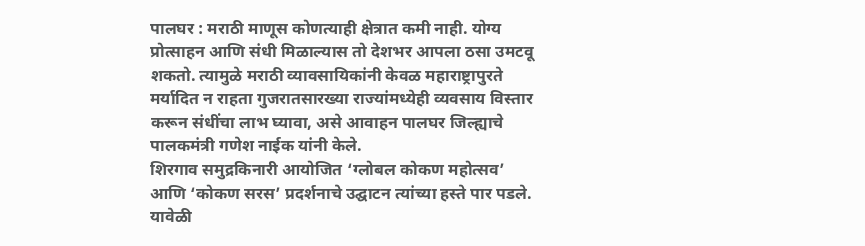पालघर : मराठी माणूस कोणत्याही क्षेत्रात कमी नाही. योग्य प्रोत्साहन आणि संधी मिळाल्यास तो देशभर आपला ठसा उमटवू शकतो. त्यामुळे मराठी व्यावसायिकांनी केवळ महाराष्ट्रापुरते मर्यादित न राहता गुजरातसारख्या राज्यांमध्येही व्यवसाय विस्तार करून संधींचा लाभ घ्यावा, असे आवाहन पालघर जिल्ह्याचे पालकमंत्री गणेश नाईक यांनी केले.
शिरगाव समुद्रकिनारी आयोजित ‘ग्लोबल कोकण महोत्सव’ आणि ‘कोकण सरस’ प्रदर्शनाचे उद्घाटन त्यांच्या हस्ते पार पडले. यावेळी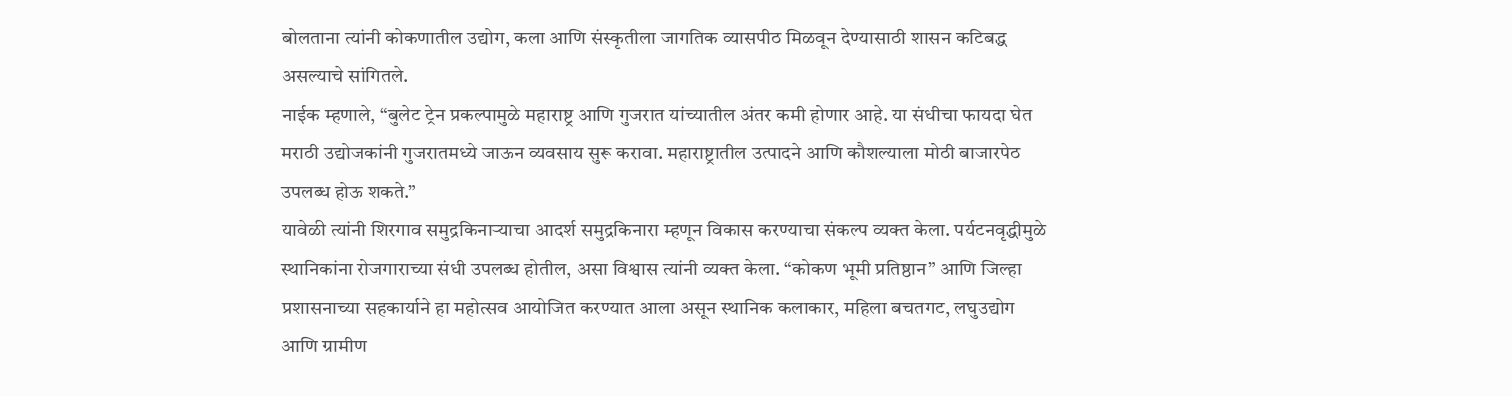बोलताना त्यांनी कोकणातील उद्योग, कला आणि संस्कृतीला जागतिक व्यासपीठ मिळवून देण्यासाठी शासन कटिबद्ध असल्याचे सांगितले.
नाईक म्हणाले, “बुलेट ट्रेन प्रकल्पामुळे महाराष्ट्र आणि गुजरात यांच्यातील अंतर कमी होणार आहे. या संधीचा फायदा घेत मराठी उद्योजकांनी गुजरातमध्ये जाऊन व्यवसाय सुरू करावा. महाराष्ट्रातील उत्पादने आणि कौशल्याला मोठी बाजारपेठ उपलब्ध होऊ शकते.”
यावेळी त्यांनी शिरगाव समुद्रकिनाऱ्याचा आदर्श समुद्रकिनारा म्हणून विकास करण्याचा संकल्प व्यक्त केला. पर्यटनवृद्धीमुळे स्थानिकांना रोजगाराच्या संधी उपलब्ध होतील, असा विश्वास त्यांनी व्यक्त केला. “कोकण भूमी प्रतिष्ठान” आणि जिल्हा प्रशासनाच्या सहकार्याने हा महोत्सव आयोजित करण्यात आला असून स्थानिक कलाकार, महिला बचतगट, लघुउद्योग आणि ग्रामीण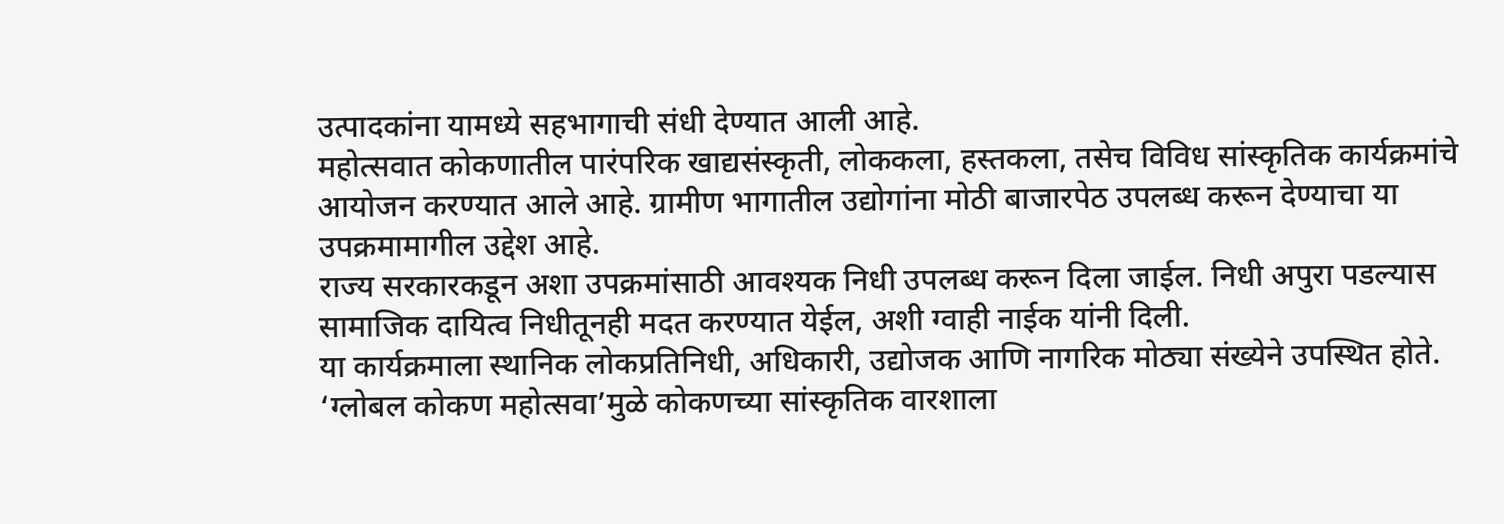उत्पादकांना यामध्ये सहभागाची संधी देण्यात आली आहे.
महोत्सवात कोकणातील पारंपरिक खाद्यसंस्कृती, लोककला, हस्तकला, तसेच विविध सांस्कृतिक कार्यक्रमांचे आयोजन करण्यात आले आहे. ग्रामीण भागातील उद्योगांना मोठी बाजारपेठ उपलब्ध करून देण्याचा या उपक्रमामागील उद्देश आहे.
राज्य सरकारकडून अशा उपक्रमांसाठी आवश्यक निधी उपलब्ध करून दिला जाईल. निधी अपुरा पडल्यास सामाजिक दायित्व निधीतूनही मदत करण्यात येईल, अशी ग्वाही नाईक यांनी दिली.
या कार्यक्रमाला स्थानिक लोकप्रतिनिधी, अधिकारी, उद्योजक आणि नागरिक मोठ्या संख्येने उपस्थित होते. ‘ग्लोबल कोकण महोत्सवा’मुळे कोकणच्या सांस्कृतिक वारशाला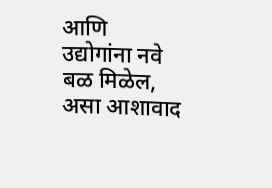आणि उद्योगांना नवे बळ मिळेल, असा आशावाद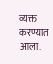व्यक्त करण्यात आला.